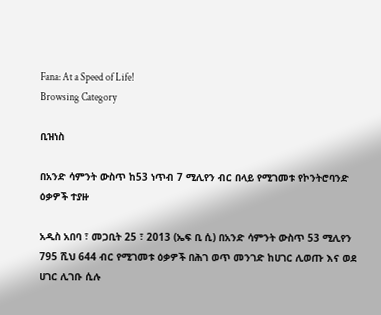Fana: At a Speed of Life!
Browsing Category

ቢዝነስ

በአንድ ሳምንት ውስጥ ከ53 ነጥብ 7 ሚሊየን ብር በላይ የሚገመቱ የኮንትሮባንድ ዕቃዎች ተያዙ

አዲስ አበባ ፣ መጋቢት 25 ፣ 2013 (ኤፍ ቢ ሲ) በአንድ ሳምንት ውስጥ 53 ሚሊየን 795 ሺህ 644 ብር የሚገመቱ ዕቃዎች በሕገ ወጥ መንገድ ከሀገር ሊወጡ እና ወደ ሀገር ሊገቡ ሲሉ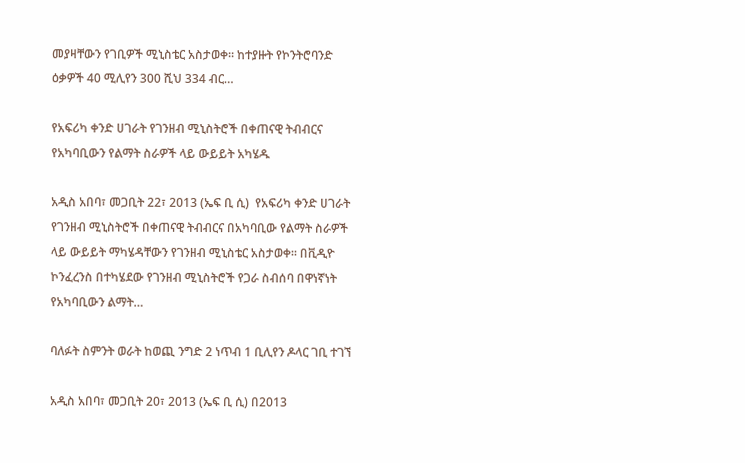መያዛቸውን የገቢዎች ሚኒስቴር አስታወቀ። ከተያዙት የኮንትሮባንድ ዕቃዎች 40 ሚሊየን 300 ሺህ 334 ብር…

የአፍሪካ ቀንድ ሀገራት የገንዘብ ሚኒስትሮች በቀጠናዊ ትብብርና የአካባቢውን የልማት ስራዎች ላይ ውይይት አካሄዱ

አዲስ አበባ፣ መጋቢት 22፣ 2013 (ኤፍ ቢ ሲ)  የአፍሪካ ቀንድ ሀገራት የገንዘብ ሚኒስትሮች በቀጠናዊ ትብብርና በአካባቢው የልማት ስራዎች ላይ ውይይት ማካሄዳቸውን የገንዘብ ሚኒስቴር አስታወቀ፡፡ በቪዲዮ ኮንፈረንስ በተካሄደው የገንዘብ ሚኒስትሮች የጋራ ስብሰባ በዋነኛነት የአካባቢውን ልማት…

ባለፉት ስምንት ወራት ከወጪ ንግድ 2 ነጥብ 1 ቢሊየን ዶላር ገቢ ተገኘ

አዲስ አበባ፣ መጋቢት 20፣ 2013 (ኤፍ ቢ ሲ) በ2013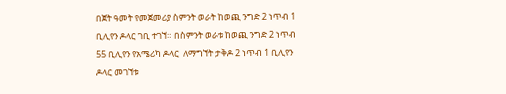በጀት ዓመት የመጀመሪያ ስምንት ወራት ከወጪ ንግድ 2 ነጥብ 1 ቢሊየን ዶላር ገቢ ተገኘ። በስምንት ወራቱ ከወጪ ንግድ 2 ነጥብ 55 ቢሊየን የአሜሪካ ዶላር  ለማግኘት ታቅዶ 2 ነጥብ 1 ቢሊየን ዶላር መገኘቱ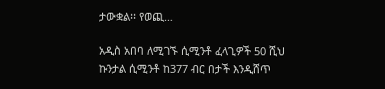ታውቋል፡፡ የወጪ…

አዲስ አበባ ለሚገኙ ሲሚንቶ ፈላጊዎች 50 ሺህ ኩንታል ሲሚንቶ ከ377 ብር በታች እንዲሸጥ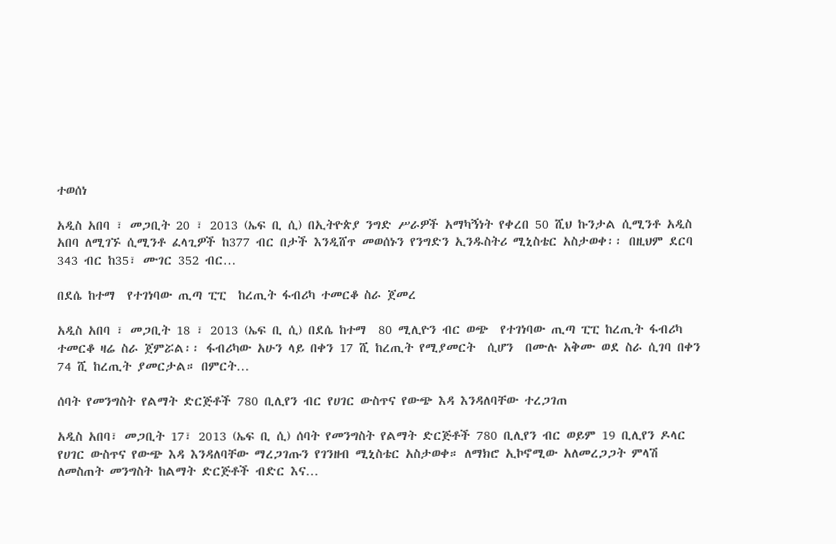ተወሰነ

አዲስ አበባ ፣ መጋቢት 20 ፣ 2013 (ኤፍ ቢ ሲ) በኢትዮጵያ ንግድ ሥራዎች አማካኝነት የቀረበ 50 ሺህ ኩንታል ሲሚንቶ አዲስ አበባ ለሚገኙ ሲሚንቶ ፈላጊዎች ከ377 ብር በታች እንዲሸጥ መወሰኑን የንግድን ኢንዱስትሪ ሚኒስቴር አስታወቀ፡፡ በዚህም ደርባ 343 ብር ከ35፣ ሙገር 352 ብር…

በደሴ ከተማ  የተገነባው ጢጣ ፒፒ  ከረጢት ፋብሪካ ተመርቆ ስራ ጀመረ

አዲስ አበባ ፣ መጋቢት 18 ፣ 2013 (ኤፍ ቢ ሲ) በደሴ ከተማ  80 ሚሊዮን ብር ወጭ  የተገነባው ጢጣ ፒፒ ከረጢት ፋብሪካ ተመርቆ ዛሬ ስራ ጀምሯል፡፡ ፋብሪካው አሁን ላይ በቀን 17 ሺ ከረጢት የሚያመርት  ሲሆን  በሙሉ አቅሙ ወደ ስራ ሲገባ በቀን 74 ሺ ከረጢት ያመርታል። በምርት…

ሰባት የመንግስት የልማት ድርጅቶች 780 ቢሊየን ብር የሀገር ውስጥና የውጭ እዳ እንዳለባቸው ተረጋገጠ

አዲስ አበባ፣ መጋቢት 17፣ 2013 (ኤፍ ቢ ሲ) ሰባት የመንግስት የልማት ድርጅቶች 780 ቢሊየን ብር ወይም 19 ቢሊየን ዶላር የሀገር ውስጥና የውጭ እዳ እንዳለባቸው ማረጋገጡን የገንዘብ ሚኒስቴር አስታወቀ። ለማክሮ ኢኮኖሚው አለመረጋጋት ምላሽ ለመስጠት መንግስት ከልማት ድርጅቶች ብድር እና…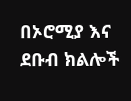በኦሮሚያ እና ደቡብ ክልሎች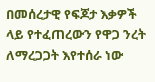በመሰረታዊ የፍጆታ እቃዎች ላይ የተፈጠረውን የዋጋ ንረት ለማረጋጋት እየተሰራ ነው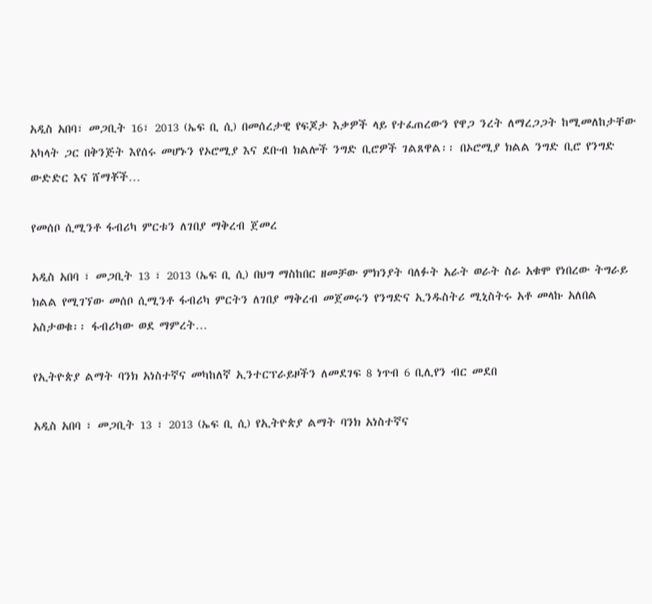አዲስ አበባ፣ መጋቢት 16፣ 2013 (ኤፍ ቢ ሲ) በመሰረታዊ የፍጆታ እቃዎች ላይ የተፈጠረውን የዋጋ ንረት ለማረጋጋት ከሚመለከታቸው አካላት ጋር በቅንጅት እየሰሩ መሆኑን የኦሮሚያ እና ደቡብ ክልሎች ንግድ ቢሮዎች ገልጸዋል፡፡ በኦሮሚያ ክልል ንግድ ቢሮ የንግድ ውድድር እና ሸማቾች…

የመሰቦ ሲሚንቶ ፋብሪካ ምርቱን ለገበያ ማቅረብ ጀመረ

አዲስ አበባ ፣ መጋቢት 13 ፣ 2013 (ኤፍ ቢ ሲ) በህግ ማስከበር ዘመቻው ምክንያት ባለፉት አራት ወራት ስራ አቁሞ የነበረው ትግራይ ክልል የሚገኘው መሰቦ ሲሚንቶ ፋብሪካ ምርትን ለገበያ ማቅረብ መጀመሩን የንግድና ኢንዱስትሪ ሚኒስትሩ አቶ መላኩ አለበል አስታወቁ፡፡ ፋብሪካው ወደ ማምረት…

የኢትዮጵያ ልማት ባንክ አነስተኛና መካከለኛ ኢንተርፕራይዞችን ለመደገፍ 8 ነጥብ 6 ቢሊየን ብር መደበ

አዲስ አበባ ፣ መጋቢት 13 ፣ 2013 (ኤፍ ቢ ሲ) የኢትዮጵያ ልማት ባንክ አነስተኛና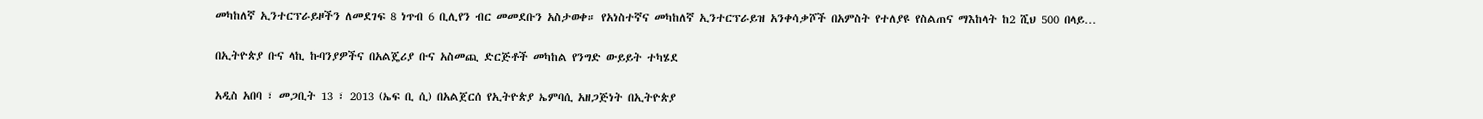መካከለኛ ኢንተርፕራይዞችን ለመደገፍ 8 ነጥብ 6 ቢሊየን ብር መመደቡን አስታወቀ። የአነስተኛና መካከለኛ ኢንተርፕራይዝ አንቀሳቃሾች በአምስት የተለያዩ የስልጠና ማእከላት ከ2 ሺህ 500 በላይ…

በኢትዮጵያ ቡና ላኪ ኩባንያዎችና በአልጄሪያ ቡና አስመጪ ድርጅቶች መካከል የንግድ ውይይት ተካሄደ

አዲስ አበባ ፣ መጋቢት 13 ፣ 2013 (ኤፍ ቢ ሲ) በአልጀርሰ የኢትዮጵያ ኤምባሲ አዘጋጅነት በኢትዮጵያ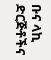ቡና ላኪ ድርጅቶችና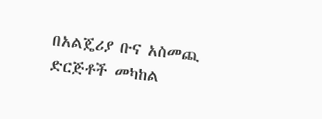በአልጄሪያ ቡና አስመጪ ድርጅቶች መካከል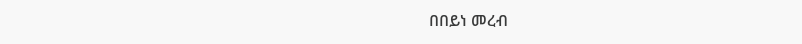በበይነ መረብ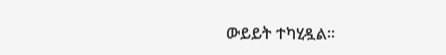ውይይት ተካሂዷል፡፡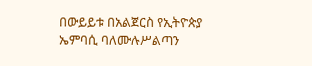በውይይቱ በአልጀርስ የኢትዮጵያ ኤምባሲ ባለሙሉሥልጣን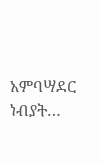አምባሣደር ነብያት…